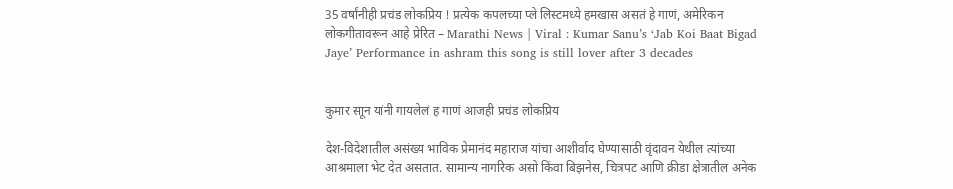35 वर्षांनीही प्रचंड लोकप्रिय ! प्रत्येक कपलच्या प्ले लिस्टमध्ये हमखास असतं हे गाणं, अमेरिकन लोकगीतावरून आहे प्रेरित – Marathi News | Viral : Kumar Sanu’s ‘Jab Koi Baat Bigad Jaye’ Performance in ashram this song is still lover after 3 decades


कुमार साून यांनी गायलेलं ह गाणं आजही प्रचंड लोकप्रिय

देश-विदेशातील असंख्य भाविक प्रेमानंद महाराज यांचा आशीर्वाद घेण्यासाठी वृंदावन येथील त्यांच्या आश्रमाला भेट देत असतात. सामान्य नागरिक असो किंवा बिझनेस, चित्रपट आणि क्रीडा क्षेत्रातील अनेक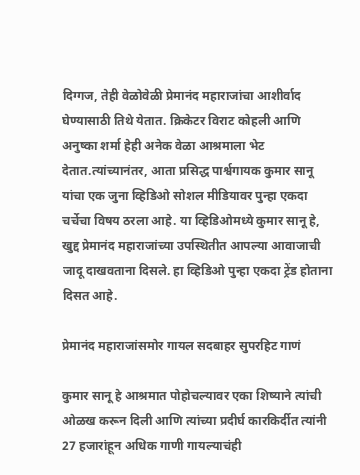दिग्गज, तेही वेळोवेळी प्रेमानंद महाराजांचा आशीर्वाद घेण्यासाठी तिथे येतात. क्रिकेटर विराट कोहली आणि अनुष्का शर्मा हेही अनेक वेळा आश्रमाला भेट देतात.त्यांच्यानंतर, आता प्रसिद्ध पार्श्वगायक कुमार सानू यांचा एक जुना व्हिडिओ सोशल मीडियावर पुन्हा एकदा चर्चेचा विषय ठरला आहे. या व्हिडिओमध्ये कुमार सानू हे, खुद्द प्रेमानंद महाराजांच्या उपस्थितीत आपल्या आवाजाची जादू दाखवताना दिसले. हा व्हिडिओ पुन्हा एकदा ट्रेंड होताना दिसत आहे.

प्रेमानंद महाराजांसमोर गायल सदबाहर सुपरहिट गाणं

कुमार सानू हे आश्रमात पोहोचल्यावर एका शिष्याने त्यांची ओळख करून दिली आणि त्यांच्या प्रदीर्घ कारकिर्दीत त्यांनी 27 हजारांहून अधिक गाणी गायल्याचंही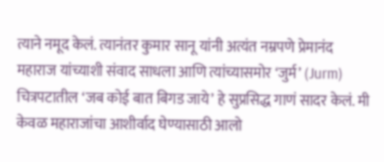त्याने नमूद केलं. त्यानंतर कुमार सानू यांनी अत्यंत नम्रपणे प्रेमानंद महाराज यांच्याशी संवाद साधला आणि त्यांच्यासमोर ‘जुर्म’ (Jurm) चित्रपटातील ‘जब कोई बात बिगड जाये’ हे सुप्रसिद्ध गाणं सादर केलं. मी केवळ महाराजांचा आशीर्वाद घेण्यासाठी आलो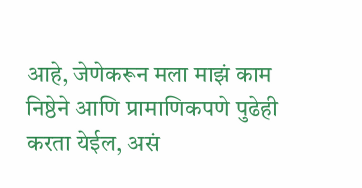आहे, जेणेकरून मला माझं काम निष्ठेने आणि प्रामाणिकपणे पुढेही करता येईल, असं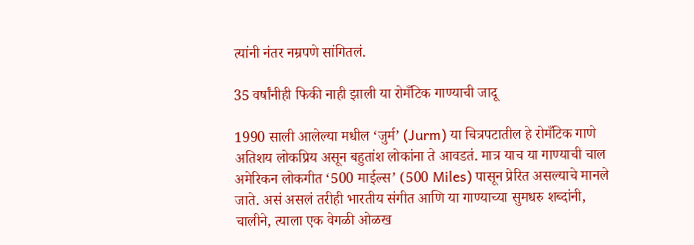त्यांनी नंतर नम्रपणे सांगितलं.

35 वर्षांनीही फिकी नाही झाली या रोमँटिक गाण्याची जादू

1990 साली आलेल्या मधील ‘जुर्म’ (Jurm) या चित्रपटातील हे रोमँटिक गाणे अतिशय लोकप्रिय असून बहुतांश लोकांना ते आवडतं. मात्र याच या गाण्याची चाल अमेरिकन लोकगीत ‘500 माईल्स’ (500 Miles) पासून प्रेरित असल्याचे मानले जाते. असं असलं तरीही भारतीय संगीत आणि या गाण्याच्या सुमधरु शब्दांनी, चालीने, त्याला एक वेगळी ओळख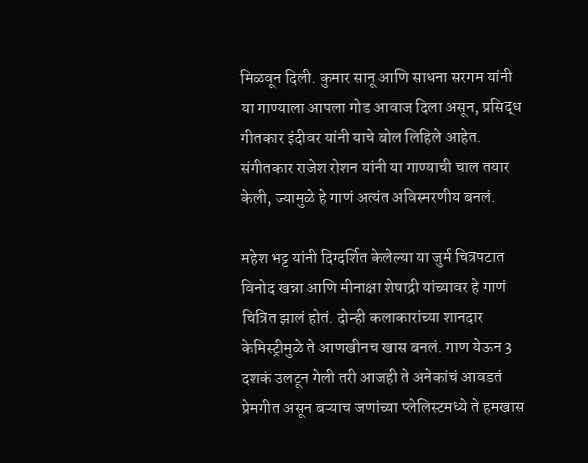मिळवून दिली. कुमार सानू आणि साधना सरगम यांनी या गाण्याला आपला गोड आवाज दिला असून, प्रसिद्ध गीतकार इंदीवर यांनी याचे बोल लिहिले आहेत. संगीतकार राजेश रोशन यांनी या गाण्याची चाल तयार केली, ज्यामुळे हे गाणं अत्यंत अविस्मरणीय बनलं.

महेश भट्ट यांनी दिग्दर्शित केलेल्या या जुर्म चित्रपटात विनोद खन्ना आणि मीनाक्षा शेषाद्री यांच्यावर हे गाणं चित्रित झालं होतं. दोन्ही कलाकारांच्या शानदार केमिस्ट्रीमुळे ते आणखीनच खास बनलं. गाण येऊन 3 दशकं उलटून गेली तरी आजही ते अनेकांचं आवडतं प्रेमगीत असून बऱ्याच जणांच्या प्लेलिस्टमध्ये ते हमखास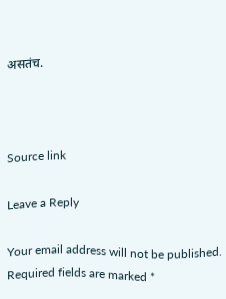असतंच.



Source link

Leave a Reply

Your email address will not be published. Required fields are marked *